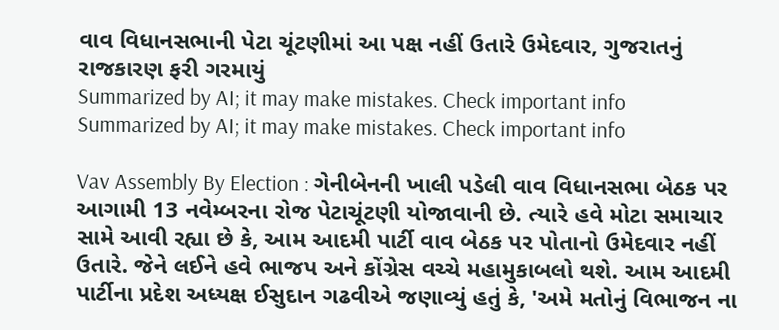વાવ વિધાનસભાની પેટા ચૂંટણીમાં આ પક્ષ નહીં ઉતારે ઉમેદવાર, ગુજરાતનું રાજકારણ ફરી ગરમાયું
Summarized by AI; it may make mistakes. Check important info
Summarized by AI; it may make mistakes. Check important info

Vav Assembly By Election : ગેનીબેનની ખાલી પડેલી વાવ વિધાનસભા બેઠક પર આગામી 13 નવેમ્બરના રોજ પેટાચૂંટણી યોજાવાની છે. ત્યારે હવે મોટા સમાચાર સામે આવી રહ્યા છે કે, આમ આદમી પાર્ટી વાવ બેઠક પર પોતાનો ઉમેદવાર નહીં ઉતારે. જેને લઈને હવે ભાજપ અને કોંગ્રેસ વચ્ચે મહામુકાબલો થશે. આમ આદમી પાર્ટીના પ્રદેશ અધ્યક્ષ ઈસુદાન ગઢવીએ જણાવ્યું હતું કે, 'અમે મતોનું વિભાજન ના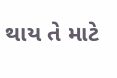થાય તે માટે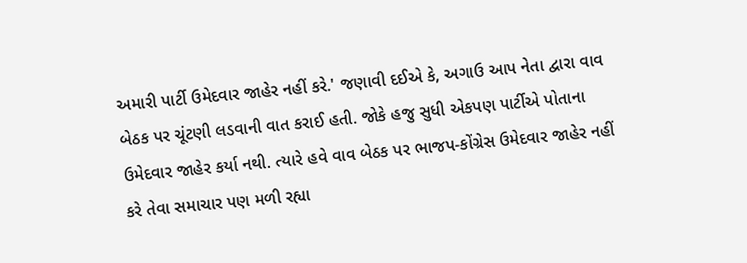અમારી પાર્ટી ઉમેદવાર જાહેર નહીં કરે.' જણાવી દઈએ કે, અગાઉ આપ નેતા દ્વારા વાવ બેઠક પર ચૂંટણી લડવાની વાત કરાઈ હતી. જોકે હજુ સુધી એકપણ પાર્ટીએ પોતાના ઉમેદવાર જાહેર કર્યા નથી. ત્યારે હવે વાવ બેઠક પર ભાજપ-કોંગ્રેસ ઉમેદવાર જાહેર નહીં કરે તેવા સમાચાર પણ મળી રહ્યા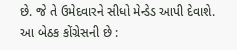છે. જે તે ઉમેદવારને સીધો મેન્ડેડ આપી દેવાશે.
આ બેઠક કોંગ્રેસની છે :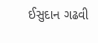ઈસુદાન ગઢવી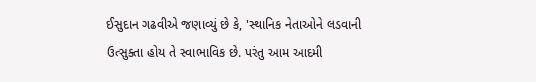ઈસુદાન ગઢવીએ જણાવ્યું છે કે, 'સ્થાનિક નેતાઓને લડવાની ઉત્સુક્તા હોય તે સ્વાભાવિક છે. પરંતુ આમ આદમી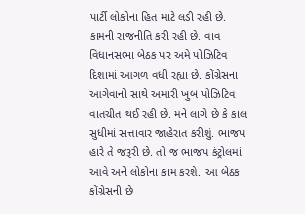પાર્ટી લોકોના હિત માટે લડી રહી છે. કામની રાજનીતિ કરી રહી છે. વાવ વિધાનસભા બેઠક પર અમે પોઝિટિવ દિશામાં આગળ વધી રહ્યા છે. કોંગ્રેસના આગેવાનો સાથે અમારી ખુબ પોઝિટિવ વાતચીત થઈ રહી છે. મને લાગે છે કે કાલ સુધીમાં સત્તાવાર જાહેરાત કરીશું. ભાજપ હારે તે જરૂરી છે. તો જ ભાજપ કંટ્રોલમાં આવે અને લોકોના કામ કરશે. આ બેઠક કોંગ્રેસની છે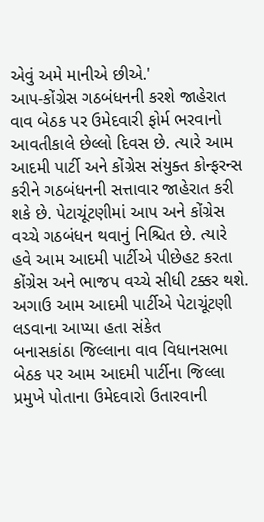એવું અમે માનીએ છીએ.'
આપ-કોંગ્રેસ ગઠબંધનની કરશે જાહેરાત
વાવ બેઠક પર ઉમેદવારી ફોર્મ ભરવાનો આવતીકાલે છેલ્લો દિવસ છે. ત્યારે આમ આદમી પાર્ટી અને કોંગ્રેસ સંયુક્ત કોન્ફરન્સ કરીને ગઠબંધનની સત્તાવાર જાહેરાત કરી શકે છે. પેટાચૂંટણીમાં આપ અને કોંગ્રેસ વચ્ચે ગઠબંધન થવાનું નિશ્ચિત છે. ત્યારે હવે આમ આદમી પાર્ટીએ પીછેહટ કરતા કોંગ્રેસ અને ભાજપ વચ્ચે સીધી ટક્કર થશે.
અગાઉ આમ આદમી પાર્ટીએ પેટાચૂંટણી લડવાના આપ્યા હતા સંકેત
બનાસકાંઠા જિલ્લાના વાવ વિધાનસભા બેઠક પર આમ આદમી પાર્ટીના જિલ્લા પ્રમુખે પોતાના ઉમેદવારો ઉતારવાની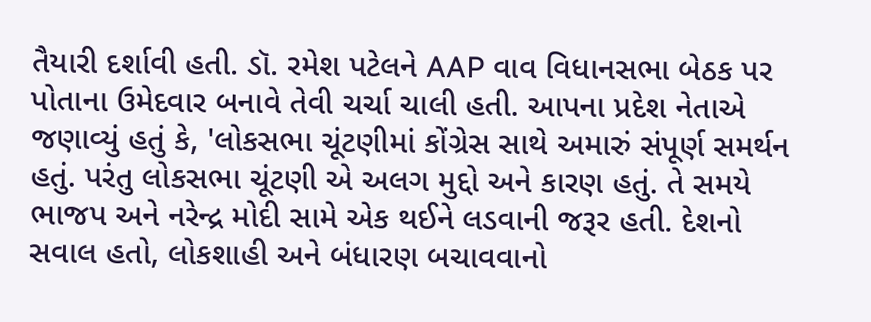તૈયારી દર્શાવી હતી. ડૉ. રમેશ પટેલને AAP વાવ વિધાનસભા બેઠક પર પોતાના ઉમેદવાર બનાવે તેવી ચર્ચા ચાલી હતી. આપના પ્રદેશ નેતાએ જણાવ્યું હતું કે, 'લોકસભા ચૂંટણીમાં કોંગ્રેસ સાથે અમારું સંપૂર્ણ સમર્થન હતું. પરંતુ લોકસભા ચૂંટણી એ અલગ મુદ્દો અને કારણ હતું. તે સમયે ભાજપ અને નરેન્દ્ર મોદી સામે એક થઈને લડવાની જરૂર હતી. દેશનો સવાલ હતો, લોકશાહી અને બંધારણ બચાવવાનો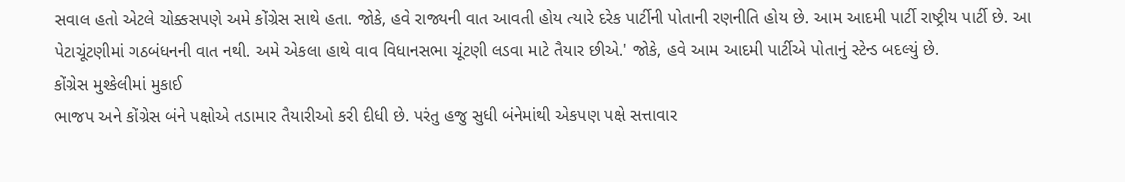સવાલ હતો એટલે ચોક્કસપણે અમે કોંગ્રેસ સાથે હતા. જોકે, હવે રાજ્યની વાત આવતી હોય ત્યારે દરેક પાર્ટીની પોતાની રણનીતિ હોય છે. આમ આદમી પાર્ટી રાષ્ટ્રીય પાર્ટી છે. આ પેટાચૂંટણીમાં ગઠબંધનની વાત નથી. અમે એકલા હાથે વાવ વિધાનસભા ચૂંટણી લડવા માટે તૈયાર છીએ.' જોકે, હવે આમ આદમી પાર્ટીએ પોતાનું સ્ટેન્ડ બદલ્યું છે.
કોંગ્રેસ મુશ્કેલીમાં મુકાઈ
ભાજપ અને કોંગ્રેસ બંને પક્ષોએ તડામાર તૈયારીઓ કરી દીધી છે. પરંતુ હજુ સુધી બંનેમાંથી એકપણ પક્ષે સત્તાવાર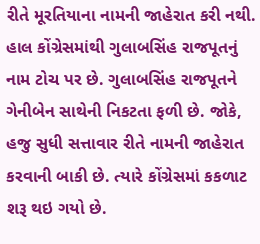રીતે મૂરતિયાના નામની જાહેરાત કરી નથી. હાલ કોંગ્રેસમાંથી ગુલાબસિંહ રાજપૂતનું નામ ટોચ પર છે. ગુલાબસિંહ રાજપૂતને ગેનીબેન સાથેની નિકટતા ફળી છે. જોકે, હજુ સુધી સત્તાવાર રીતે નામની જાહેરાત કરવાની બાકી છે. ત્યારે કોંગ્રેસમાં કકળાટ શરૂ થઇ ગયો છે.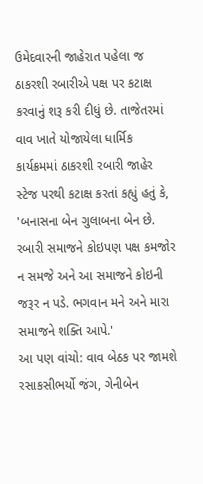ઉમેદવારની જાહેરાત પહેલા જ ઠાકરશી રબારીએ પક્ષ પર કટાક્ષ કરવાનું શરૂ કરી દીધું છે. તાજેતરમાં વાવ ખાતે યોજાયેલા ધાર્મિક કાર્યક્રમમાં ઠાકરશી રબારી જાહેર સ્ટેજ પરથી કટાક્ષ કરતાં કહ્યું હતું કે, 'બનાસના બેન ગુલાબના બેન છે. રબારી સમાજને કોઇપણ પક્ષ કમજોર ન સમજે અને આ સમાજને કોઇની જરૂર ન પડે. ભગવાન મને અને મારા સમાજને શક્તિ આપે.'
આ પણ વાંચો: વાવ બેઠક પર જામશે રસાકસીભર્યો જંગ, ગેનીબેન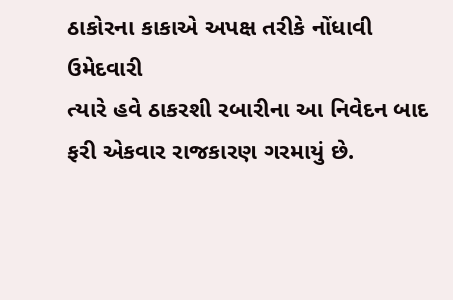ઠાકોરના કાકાએ અપક્ષ તરીકે નોંધાવી ઉમેદવારી
ત્યારે હવે ઠાકરશી રબારીના આ નિવેદન બાદ ફરી એકવાર રાજકારણ ગરમાયું છે.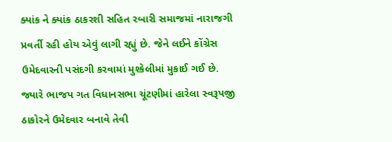ક્યાંક ને ક્યાંક ઠાકરશી સહિત રબારી સમાજમાં નારાજગી પ્રવર્તી રહી હોય એવું લાગી રહ્યું છે. જેને લઈને કોંગ્રેસ ઉમેદવારની પસંદગી કરવામાં મુશ્કેલીમાં મુકાઈ ગઈ છે. જ્યારે ભાજપ ગત વિધાનસભા ચૂંટણીમાં હારેલા સ્વરૂપજી ઠાકોરને ઉમેદવાર બનાવે તેવી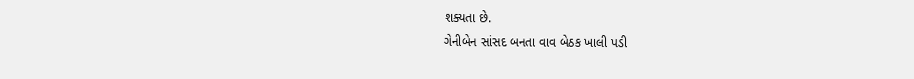શક્યતા છે.
ગેનીબેન સાંસદ બનતા વાવ બેઠક ખાલી પડી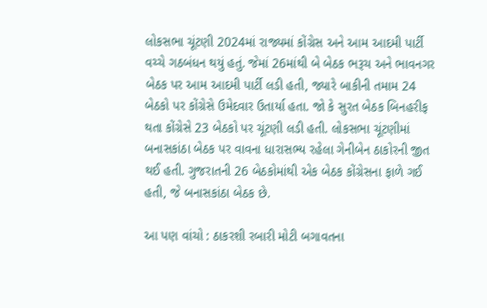લોકસભા ચૂંટણી 2024માં રાજ્યમાં કોંગ્રેસ અને આમ આદમી પાર્ટી વચ્ચે ગઠબંધન થયું હતું. જેમાં 26માંથી બે બેઠક ભરૂચ અને ભાવનગર બેઠક પર આમ આદમી પાર્ટી લડી હતી, જ્યારે બાકીની તમામ 24 બેઠકો પર કોંગ્રેસે ઉમેદવાર ઉતાર્યા હતા. જો કે સુરત બેઠક બિનહરીફ થતા કોંગ્રેસે 23 બેઠકો પર ચૂંટણી લડી હતી. લોકસભા ચૂંટણીમાં બનાસકાંઠા બેઠક પર વાવના ધારાસભ્ય રહેલા ગેનીબેન ઠાકોરની જીત થઈ હતી. ગુજરાતની 26 બેઠકોમાંથી એક બેઠક કોંગ્રેસના ફાળે ગઈ હતી, જે બનાસકાંઠા બેઠક છે.

આ પણ વાંચો : ઠાકરશી રબારી મોટી બગાવતના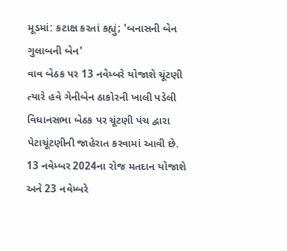મૂડમાં: કટાક્ષ કરતાં કહ્યું; 'બનાસની બેન ગુલાબની બેન'
વાવ બેઠક પર 13 નવેમ્બરે યોજાશે ચૂંટણી
ત્યારે હવે ગેનીબેન ઠાકોરની ખાલી પડેલી વિધાનસભા બેઠક પર ચૂંટણી પંચ દ્વારા પેટાચૂંટણીની જાહેરાત કરવામાં આવી છે. 13 નવેમ્બર 2024ના રોજ મતદાન યોજાશે અને 23 નવેમ્બરે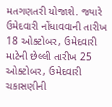મતગણતરી યોજાશે. જ્યારે ઉમેદવારી નોંધાવવાની તારીખ 18 ઓક્ટોબર, ઉમેદવારી માટેની છેલ્લી તારીખ 25 ઓક્ટોબર, ઉમેદવારી ચકાસણીની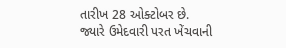તારીખ 28 ઓક્ટોબર છે. જ્યારે ઉમેદવારી પરત ખેંચવાની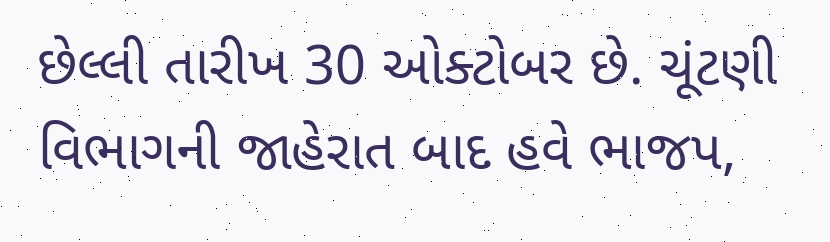છેલ્લી તારીખ 30 ઓક્ટોબર છે. ચૂંટણી વિભાગની જાહેરાત બાદ હવે ભાજપ,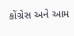કોંગ્રેસ અને આમ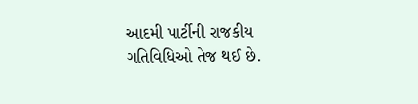આદમી પાર્ટીની રાજકીય ગતિવિધિઓ તેજ થઈ છે.